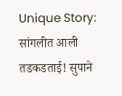Unique Story: सांगलीत आली तडकडताई! सुपाने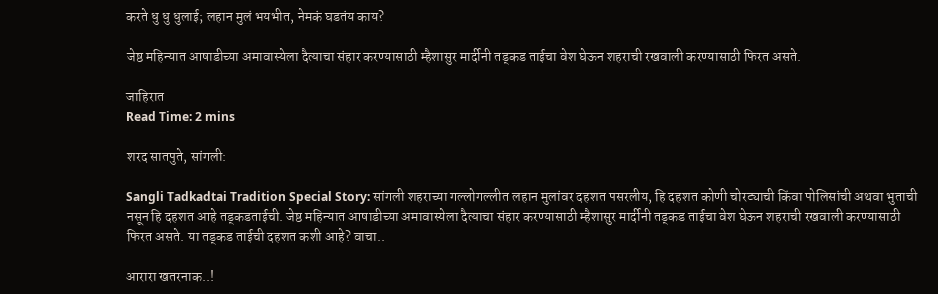करते धु धु धुलाई; लहान मुलं भयभीत, नेमकं घडतंय काय?

जेष्ठ महिन्यात आषाडीच्या अमावास्येला दैत्याचा संहार करण्यासाठी म्हैशासुर मार्दीनी तड्कड ताईचा वेश घेऊन शहराची रखवाली करण्यासाठी फिरत असते.

जाहिरात
Read Time: 2 mins

शरद सातपुते, सांगली:

Sangli Tadkadtai Tradition Special Story: सांगली शहराच्या गल्लोगल्लीत लहान मुलांवर दहशत पसरलीय, हि दहशत कोणी चोरट्याची किंवा पोलिसांची अथवा भुताची नसून हि दहशत आहे तड्कडताईची. जेष्ठ महिन्यात आषाडीच्या अमावास्येला दैत्याचा संहार करण्यासाठी म्हैशासुर मार्दीनी तड्कड ताईचा वेश घेऊन शहराची रखवाली करण्यासाठी फिरत असते. या तड्कड ताईची दहशत कशी आहे? वाचा..

आरारा खतरनाक..!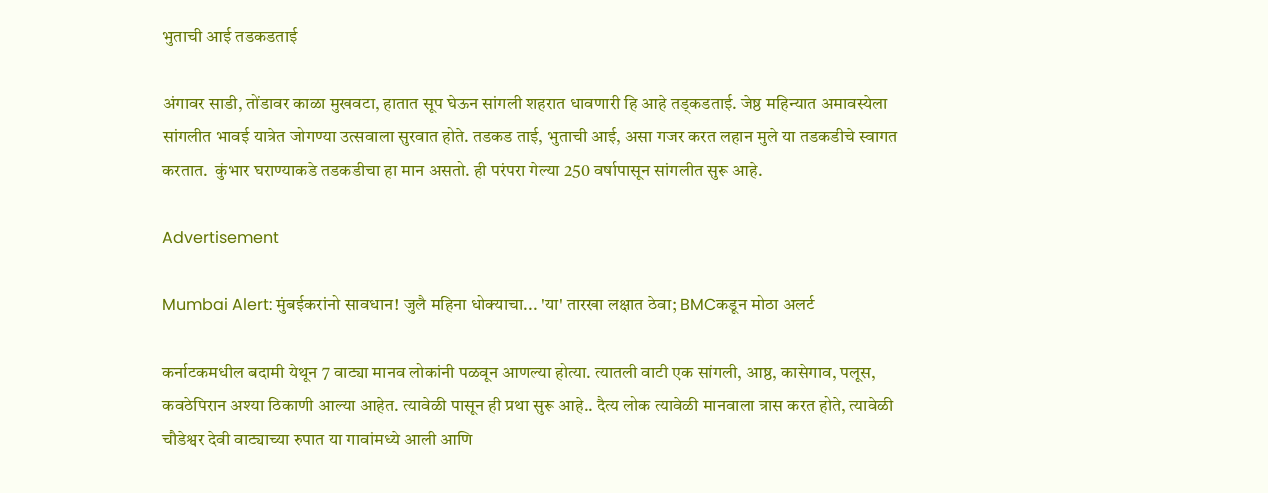भुताची आई तडकडताई

अंगावर साडी, तोंडावर काळा मुखवटा, हातात सूप घेऊन सांगली शहरात धावणारी हि आहे तड्कडताई. जेष्ठ महिन्यात अमावस्येला सांगलीत भावई यात्रेत जोगण्या उत्सवाला सुरवात होते. तडकड ताई, भुताची आई, असा गजर करत लहान मुले या तडकडीचे स्वागत करतात.  कुंभार घराण्याकडे तडकडीचा हा मान असतो. ही परंपरा गेल्या 250 वर्षापासून सांगलीत सुरू आहे.

Advertisement

Mumbai Alert: मुंबईकरांनो सावधान! जुलै महिना धोक्याचा... 'या' तारखा लक्षात ठेवा; BMCकडून मोठा अलर्ट

कर्नाटकमधील बदामी येथून 7 वाट्या मानव लोकांनी पळवून आणल्या होत्या. त्यातली वाटी एक सांगली, आष्ठ, कासेगाव, पलूस, कवठेपिरान अश्या ठिकाणी आल्या आहेत. त्यावेळी पासून ही प्रथा सुरू आहे.. दैत्य लोक त्यावेळी मानवाला त्रास करत होते, त्यावेळी चौडेश्वर देवी वाट्याच्या रुपात या गावांमध्ये आली आणि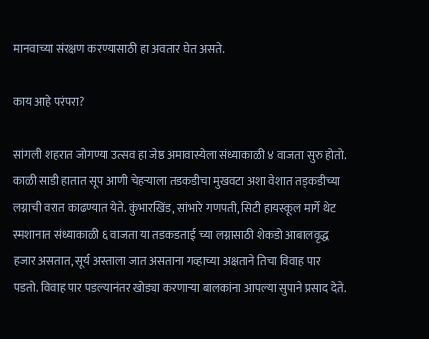मानवाच्या संरक्षण करण्यासाठी हा अवतार घेत असते.

काय आहे परंपरा?

सांगली शहरात जोगण्या उत्सव हा जेष्ठ अमावास्येला संध्याकाळी ४ वाजता सुरु होतो. काळी साडी हातात सूप आणी चेहऱ्याला तडकडीचा मुखवटा अशा वेशात तड्कडीच्या लग्नाची वरात काढण्यात येते. कुंभारखिंड, सांभारे गणपती, सिटी हायस्कूल मार्गे थेट स्मशानात संध्याकाळी ६ वाजता या तडकडताई च्या लग्नासाठी शेकडो आबालवृद्ध हजार असतात, सूर्य अस्ताला जात असताना गव्हाच्या अक्षताने तिचा विवाह पार पडतो. विवाह पार पडल्यानंतर खोड्या करणाऱ्या बालकांना आपल्या सुपाने प्रसाद देते.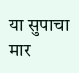या सुपाचा मार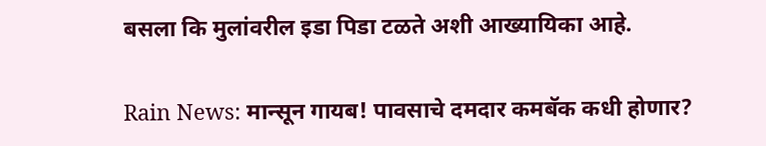बसला कि मुलांवरील इडा पिडा टळते अशी आख्यायिका आहे.

Rain News: मान्सून गायब! पावसाचे दमदार कमबॅक कधी होणार?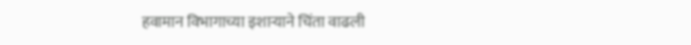हवामान विभागाच्या इशाऱ्याने चिंता वाढली